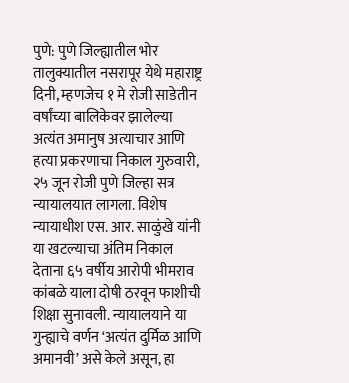पुणे: पुणे जिल्ह्यातील भोर तालुक्यातील नसरापूर येथे महाराष्ट्र दिनी, म्हणजेच १ मे रोजी साडेतीन वर्षांच्या बालिकेवर झालेल्या अत्यंत अमानुष अत्याचार आणि हत्या प्रकरणाचा निकाल गुरुवारी, २५ जून रोजी पुणे जिल्हा सत्र न्यायालयात लागला. विशेष न्यायाधीश एस. आर. साळुंखे यांनी या खटल्याचा अंतिम निकाल देताना ६५ वर्षीय आरोपी भीमराव कांबळे याला दोषी ठरवून फाशीची शिक्षा सुनावली. न्यायालयाने या गुन्ह्याचे वर्णन ‘अत्यंत दुर्मिळ आणि अमानवी’ असे केले असून, हा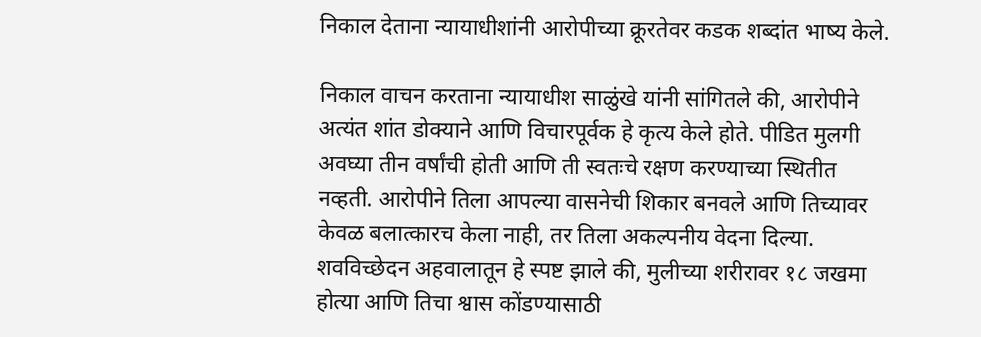निकाल देताना न्यायाधीशांनी आरोपीच्या क्रूरतेवर कडक शब्दांत भाष्य केले.

निकाल वाचन करताना न्यायाधीश साळुंखे यांनी सांगितले की, आरोपीने अत्यंत शांत डोक्याने आणि विचारपूर्वक हे कृत्य केले होते. पीडित मुलगी अवघ्या तीन वर्षांची होती आणि ती स्वतःचे रक्षण करण्याच्या स्थितीत नव्हती. आरोपीने तिला आपल्या वासनेची शिकार बनवले आणि तिच्यावर केवळ बलात्कारच केला नाही, तर तिला अकल्पनीय वेदना दिल्या. शवविच्छेदन अहवालातून हे स्पष्ट झाले की, मुलीच्या शरीरावर १८ जखमा होत्या आणि तिचा श्वास कोंडण्यासाठी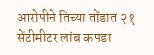आरोपीने तिच्या तोंडात २१ सेंटीमीटर लांब कपडा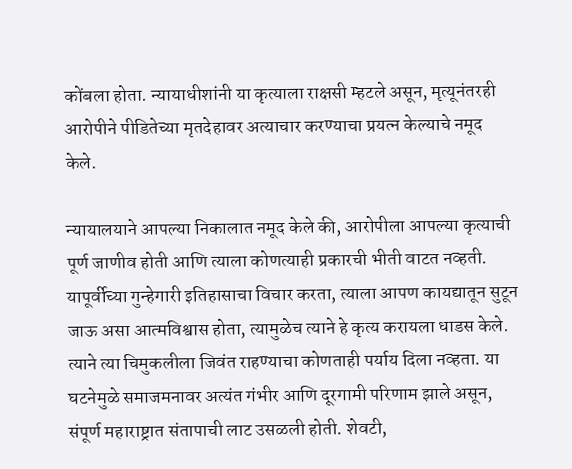कोंबला होता. न्यायाधीशांनी या कृत्याला राक्षसी म्हटले असून, मृत्यूनंतरही आरोपीने पीडितेच्या मृतदेहावर अत्याचार करण्याचा प्रयत्न केल्याचे नमूद केले.

न्यायालयाने आपल्या निकालात नमूद केले की, आरोपीला आपल्या कृत्याची पूर्ण जाणीव होती आणि त्याला कोणत्याही प्रकारची भीती वाटत नव्हती. यापूर्वीच्या गुन्हेगारी इतिहासाचा विचार करता, त्याला आपण कायद्यातून सुटून जाऊ असा आत्मविश्वास होता, त्यामुळेच त्याने हे कृत्य करायला धाडस केले. त्याने त्या चिमुकलीला जिवंत राहण्याचा कोणताही पर्याय दिला नव्हता. या घटनेमुळे समाजमनावर अत्यंत गंभीर आणि दूरगामी परिणाम झाले असून, संपूर्ण महाराष्ट्रात संतापाची लाट उसळली होती. शेवटी,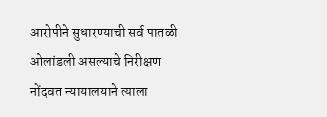आरोपीने सुधारण्याची सर्व पातळी ओलांडली असल्याचे निरीक्षण नोंदवत न्यायालयाने त्याला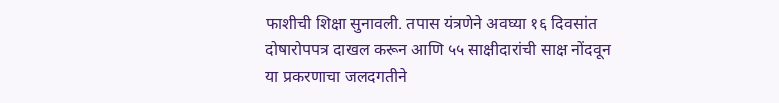फाशीची शिक्षा सुनावली. तपास यंत्रणेने अवघ्या १६ दिवसांत दोषारोपपत्र दाखल करून आणि ५५ साक्षीदारांची साक्ष नोंदवून या प्रकरणाचा जलदगतीने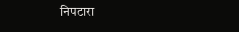निपटारा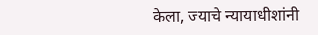केला, ज्याचे न्यायाधीशांनी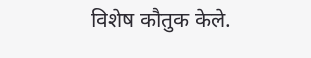विशेष कौतुक केले.